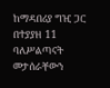ከማዳበሪያ ግዢ ጋር በተያያዘ 11 ባለሥልጣናት መታሰራቸውን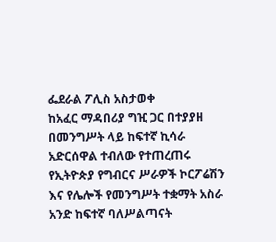ፌደራል ፖሊስ አስታወቀ
ከአፈር ማዳበሪያ ግዢ ጋር በተያያዘ በመንግሥት ላይ ከፍተኛ ኪሳራ አድርሰዋል ተብለው የተጠረጠሩ የኢትዮጵያ የግብርና ሥራዎች ኮርፖሬሽን እና የሌሎች የመንግሥት ተቋማት አስራ አንድ ከፍተኛ ባለሥልጣናት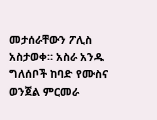መታሰራቸውን ፖሊስ አስታወቀ። አስራ አንዱ ግለሰቦች ከባድ የሙስና ወንጀል ምርመራ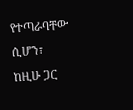የተጣራባቸው ሲሆን፣ ከዚሁ ጋር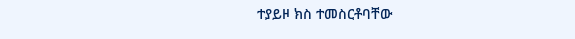ተያይዞ ክስ ተመስርቶባቸው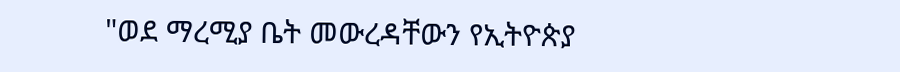"ወደ ማረሚያ ቤት መውረዳቸውን የኢትዮጵያ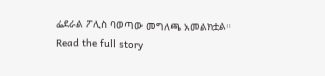ፌደራል ፖሊስ ባወጣው መግለጫ አመልክቷል።
Read the full story